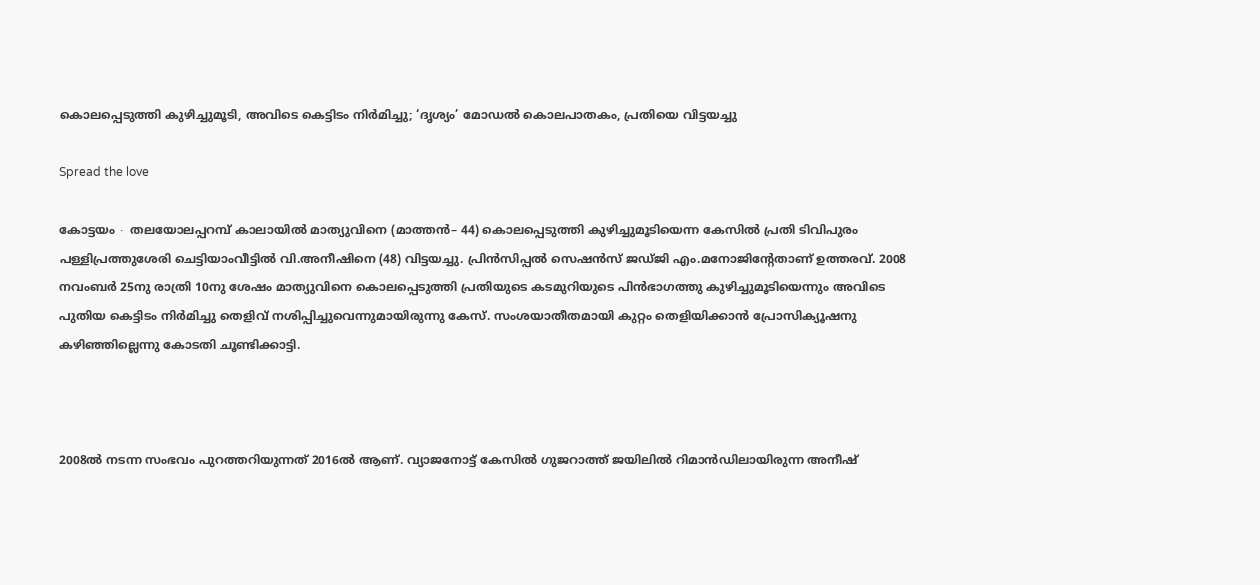കൊലപ്പെടുത്തി കുഴിച്ചുമൂടി, അവിടെ കെട്ടിടം നിർമിച്ചു; ‘ദൃശ്യം’ മോഡൽ കൊലപാതകം, പ്രതിയെ വിട്ടയച്ചു

Spread the love

കോട്ടയം ∙ തലയോലപ്പറമ്പ് കാലായിൽ മാത്യുവിനെ (മാത്തൻ– 44) കൊലപ്പെടുത്തി കുഴിച്ചുമൂടിയെന്ന കേസിൽ പ്രതി ടിവിപുരം പള്ളിപ്രത്തുശേരി ചെട്ടിയാംവീട്ടിൽ വി.അനീഷിനെ (48) വിട്ടയച്ചു. പ്രിൻസിപ്പൽ സെഷൻസ് ജഡ്‌ജി എം.മനോജിന്റേതാണ് ഉത്തരവ്. 2008 നവംബർ 25നു രാത്രി 10നു ശേഷം മാത്യുവിനെ കൊലപ്പെടുത്തി പ്രതിയുടെ കടമുറിയുടെ പിൻഭാഗത്തു കുഴിച്ചുമൂടിയെന്നും അവിടെ പുതിയ കെട്ടിടം നിർമിച്ചു തെളിവ് നശിപ്പിച്ചുവെന്നുമായിരുന്നു കേസ്. സംശയാതീതമായി കുറ്റം തെളിയിക്കാൻ പ്രോസിക്യൂഷനു കഴിഞ്ഞില്ലെന്നു കോടതി ചൂണ്ടിക്കാട്ടി.



2008ൽ നടന്ന സംഭവം പുറത്തറിയുന്നത് 2016ൽ ആണ്. വ്യാജനോട്ട് കേസിൽ ഗുജറാത്ത് ജയിലിൽ റിമാൻഡിലായിരുന്ന അനീഷ്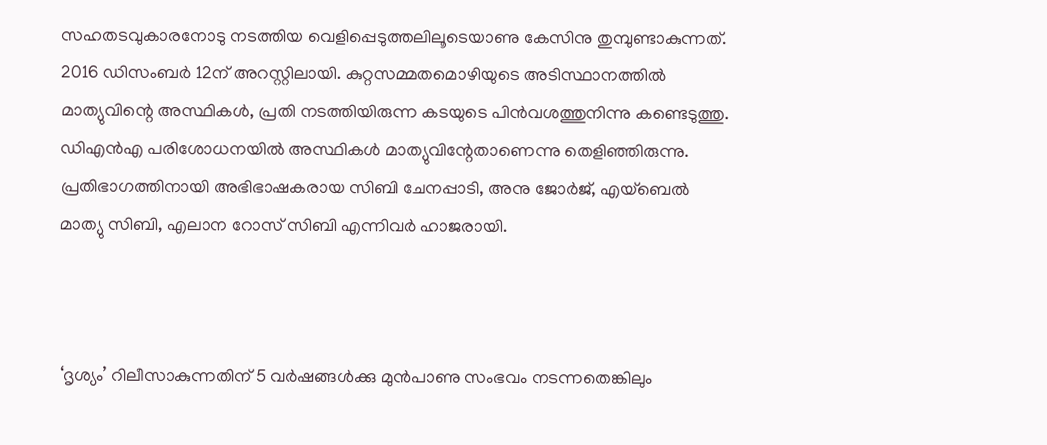സഹതടവുകാരനോടു നടത്തിയ വെളിപ്പെടുത്തലിലൂടെയാണു കേസിനു തുമ്പുണ്ടാകുന്നത്. 2016 ഡിസംബർ 12ന് അറസ്റ്റിലായി. കുറ്റസമ്മതമൊഴിയുടെ അടിസ്ഥാനത്തിൽ മാത്യുവിന്റെ അസ്ഥികൾ, പ്രതി നടത്തിയിരുന്ന കടയുടെ പിൻവശത്തുനിന്നു കണ്ടെടുത്തു. ഡിഎൻഎ പരിശോധനയിൽ അസ്ഥികൾ മാത്യുവിന്റേതാണെന്നു തെളിഞ്ഞിരുന്നു. പ്രതിഭാഗത്തിനായി അഭിഭാഷകരായ സിബി ചേനപ്പാടി, അനു ജോർജ്, എയ്ബെൽ മാത്യു സിബി, എലാന റോസ് സിബി എന്നിവർ ഹാജരായി.



‘ദൃശ്യം’ റിലീസാകുന്നതിന് 5 വർഷങ്ങൾക്കു മുൻപാണു സംഭവം നടന്നതെങ്കിലും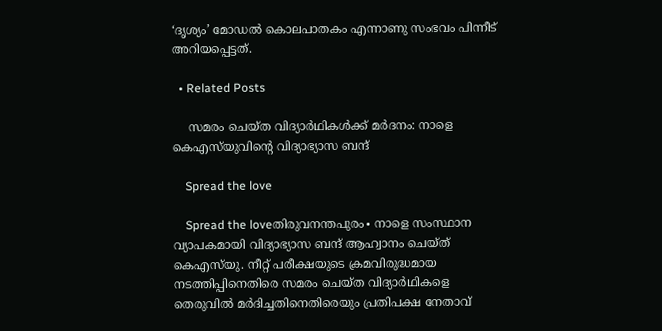‘ദൃശ്യം’ മോഡൽ കൊലപാതകം എന്നാണു സംഭവം പിന്നീട് അറിയപ്പെട്ടത്.

  • Related Posts

    സമരം ചെയ്ത വിദ്യാർഥികൾക്ക് മർദനം: നാളെ കെഎസ്‌യുവിന്റെ വിദ്യാഭ്യാസ ബന്ദ്

    Spread the love

    Spread the loveതിരുവനന്തപുരം∙ നാളെ സംസ്ഥാന വ്യാപകമായി വിദ്യാഭ്യാസ ബന്ദ് ആഹ്വാനം ചെയ്ത് കെഎസ്‌യു. നീറ്റ് പരീക്ഷയുടെ ക്രമവിരുദ്ധമായ നടത്തിപ്പിനെതിരെ സമരം ചെയ്ത വിദ്യാര്‍ഥികളെ തെരുവില്‍ മര്‍ദിച്ചതിനെതിരെയും പ്രതിപക്ഷ നേതാവ്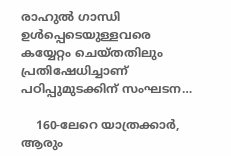രാഹുല്‍ ഗാന്ധി ഉള്‍പ്പെടെയുള്ളവരെ കയ്യേറ്റം ചെയ്തതിലും പ്രതിഷേധിച്ചാണ് പഠിപ്പുമുടക്കിന് സംഘടന…

    160-ലേറെ യാത്രക്കാർ, ആരും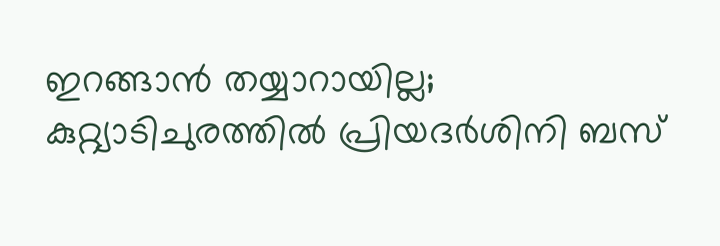ഇറങ്ങാൻ തയ്യാറായില്ല; കുറ്റ്യാടിചുരത്തിൽ പ്രിയദർശിനി ബസ്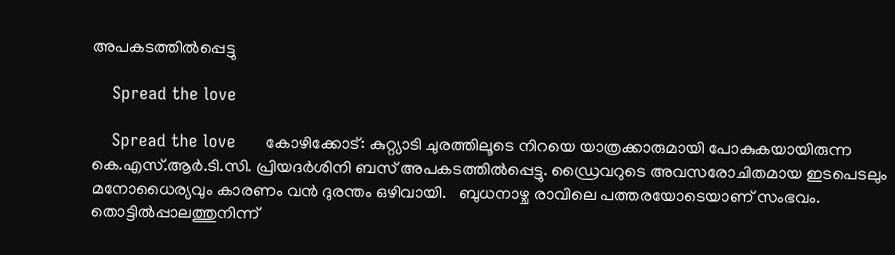അപകടത്തിൽപ്പെട്ടു

    Spread the love

    Spread the love      കോഴിക്കോട്: കുറ്റ്യാടി ചുരത്തിലൂടെ നിറയെ യാത്രക്കാരുമായി പോകുകയായിരുന്ന കെ.എസ്.ആർ.ടി.സി. പ്രിയദർശിനി ബസ് അപകടത്തിൽപ്പെട്ടു. ഡ്രൈവറുടെ അവസരോചിതമായ ഇടപെടലും മനോധൈര്യവും കാരണം വൻ ദുരന്തം ഒഴിവായി.   ബുധനാഴ്ച രാവിലെ പത്തരയോടെയാണ് സംഭവം. തൊട്ടിൽപ്പാലത്തുനിന്ന്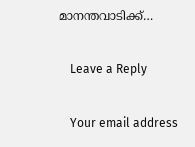മാനന്തവാടിക്ക്…

    Leave a Reply

    Your email address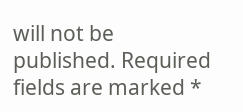will not be published. Required fields are marked *